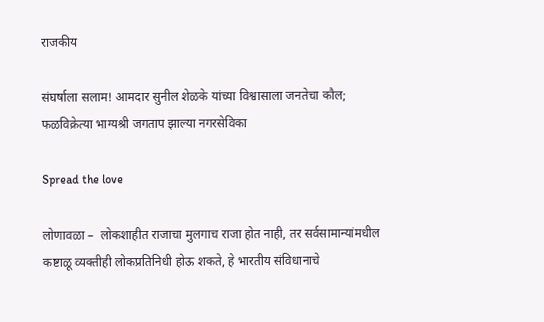राजकीय

संघर्षाला सलाम! आमदार सुनील शेळके यांच्या विश्वासाला जनतेचा कौल; फळविक्रेत्या भाग्यश्री जगताप झाल्या नगरसेविका

Spread the love

लोणावळा –  लोकशाहीत राजाचा मुलगाच राजा होत नाही, तर सर्वसामान्यांमधील कष्टाळू व्यक्तीही लोकप्रतिनिधी होऊ शकते, हे भारतीय संविधानाचे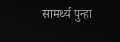सामर्थ्य पुन्हा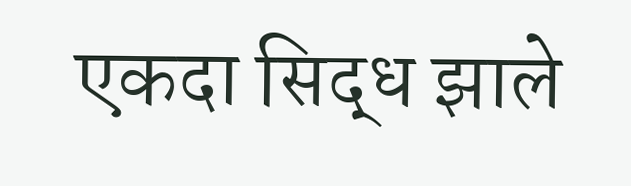एकदा सिद्ध झाले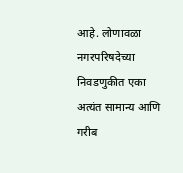आहे. लोणावळा नगरपरिषदेच्या निवडणुकीत एका अत्यंत सामान्य आणि गरीब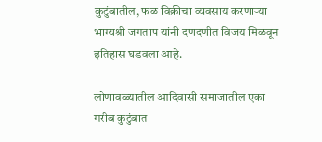कुटुंबातील, फळ विक्रीचा व्यवसाय करणाऱ्या भाग्यश्री जगताप यांनी दणदणीत विजय मिळवून इतिहास घडवला आहे.

लोणावळ्यातील आदिवासी समाजातील एका गरीब कुटुंबात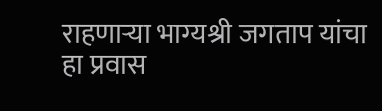राहणाऱ्या भाग्यश्री जगताप यांचा हा प्रवास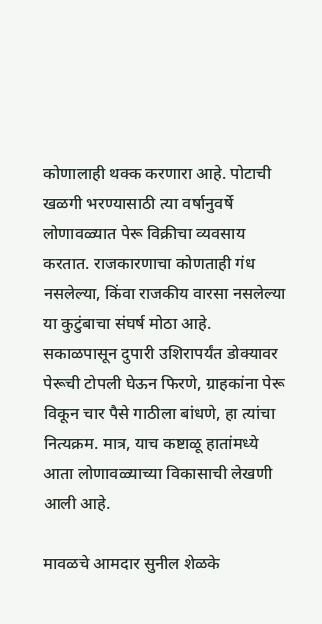कोणालाही थक्क करणारा आहे. पोटाची खळगी भरण्यासाठी त्या वर्षानुवर्षे लोणावळ्यात पेरू विक्रीचा व्यवसाय करतात. राजकारणाचा कोणताही गंध नसलेल्या, किंवा राजकीय वारसा नसलेल्या या कुटुंबाचा संघर्ष मोठा आहे. सकाळपासून दुपारी उशिरापर्यंत डोक्यावर पेरूची टोपली घेऊन फिरणे, ग्राहकांना पेरू विकून चार पैसे गाठीला बांधणे, हा त्यांचा नित्यक्रम. मात्र, याच कष्टाळू हातांमध्ये आता लोणावळ्याच्या विकासाची लेखणी आली आहे.

मावळचे आमदार सुनील शेळके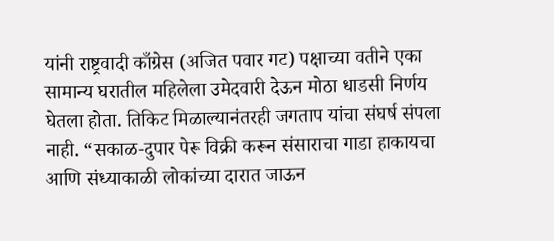यांनी राष्ट्रवादी काँग्रेस (अजित पवार गट) पक्षाच्या वतीने एका सामान्य घरातील महिलेला उमेदवारी देऊन मोठा धाडसी निर्णय घेतला होता. तिकिट मिळाल्यानंतरही जगताप यांचा संघर्ष संपला नाही. “सकाळ-दुपार पेरू विक्री करून संसाराचा गाडा हाकायचा आणि संध्याकाळी लोकांच्या दारात जाऊन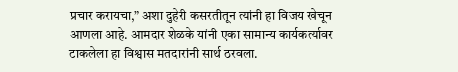प्रचार करायचा,” अशा दुहेरी कसरतीतून त्यांनी हा विजय खेचून आणला आहे. आमदार शेळके यांनी एका सामान्य कार्यकर्त्यावर टाकलेला हा विश्वास मतदारांनी सार्थ ठरवला.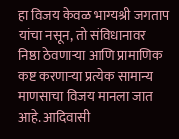हा विजय केवळ भाग्यश्री जगताप यांचा नसून, तो संविधानावर निष्ठा ठेवणाऱ्या आणि प्रामाणिक कष्ट करणाऱ्या प्रत्येक सामान्य माणसाचा विजय मानला जात आहे. आदिवासी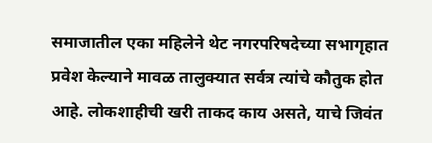समाजातील एका महिलेने थेट नगरपरिषदेच्या सभागृहात प्रवेश केल्याने मावळ तालुक्यात सर्वत्र त्यांचे कौतुक होत आहे. लोकशाहीची खरी ताकद काय असते, याचे जिवंत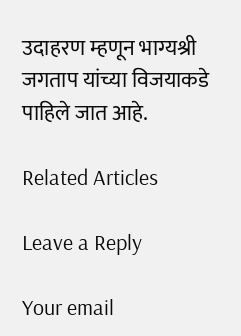उदाहरण म्हणून भाग्यश्री जगताप यांच्या विजयाकडे पाहिले जात आहे.

Related Articles

Leave a Reply

Your email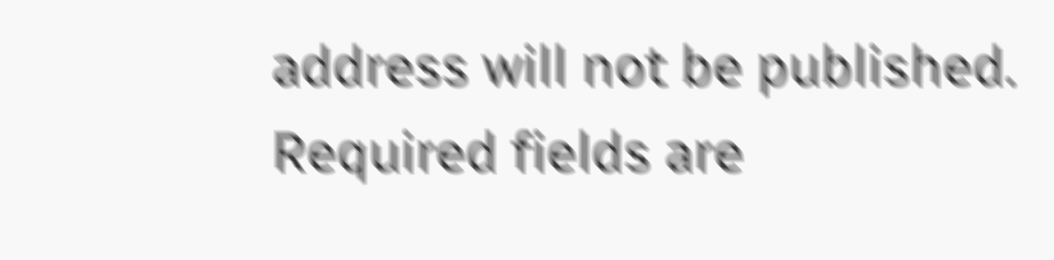address will not be published. Required fields are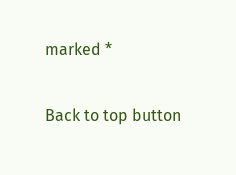marked *

Back to top button